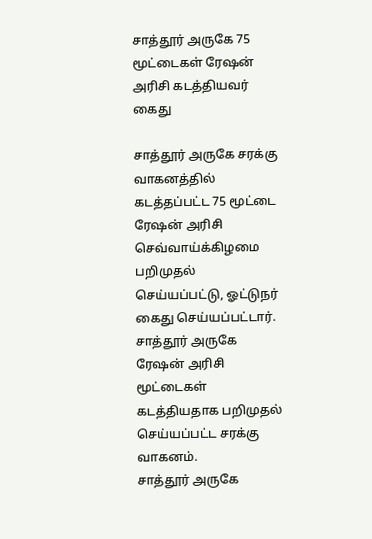சாத்தூர் அருகே 75 மூட்டைகள் ரேஷன் அரிசி கடத்தியவர் கைது

சாத்தூர் அருகே சரக்கு வாகனத்தில் கடத்தப்பட்ட 75 மூட்டை ரேஷன் அரிசி செவ்வாய்க்கிழமை பறிமுதல் செய்யப்பட்டு, ஓட்டுநர் கைது செய்யப்பட்டார்.
சாத்தூர் அருகே ரேஷன் அரிசி மூட்டைகள் கடத்தியதாக பறிமுதல் செய்யப்பட்ட சரக்கு வாகனம்.
சாத்தூர் அருகே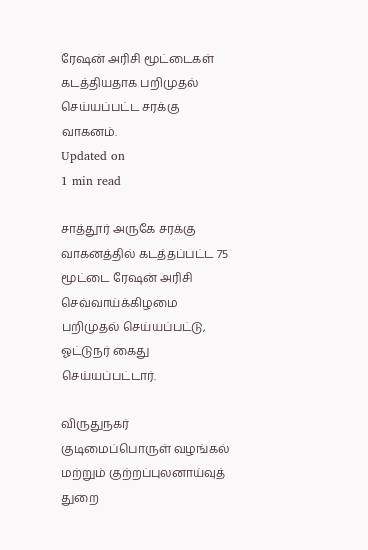ரேஷன் அரிசி மூட்டைகள் கடத்தியதாக பறிமுதல் செய்யப்பட்ட சரக்கு வாகனம்.
Updated on
1 min read

சாத்தூர் அருகே சரக்கு வாகனத்தில் கடத்தப்பட்ட 75 மூட்டை ரேஷன் அரிசி செவ்வாய்க்கிழமை பறிமுதல் செய்யப்பட்டு, ஓட்டுநர் கைது செய்யப்பட்டார்.

விருதுநகர் குடிமைப்பொருள் வழங்கல் மற்றும் குற்றப்புலனாய்வுத் துறை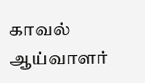காவல் ஆய்வாளர்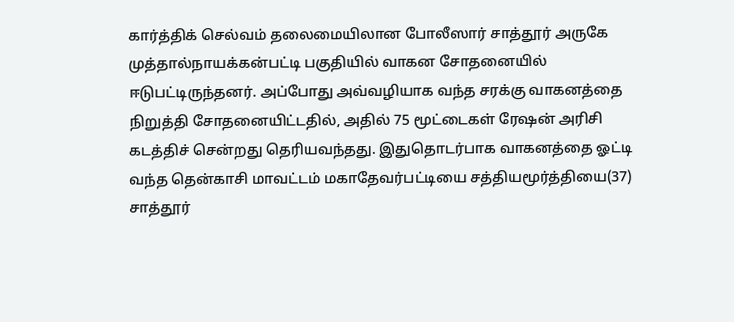கார்த்திக் செல்வம் தலைமையிலான போலீஸார் சாத்தூர் அருகே முத்தால்நாயக்கன்பட்டி பகுதியில் வாகன சோதனையில் ஈடுபட்டிருந்தனர். அப்போது அவ்வழியாக வந்த சரக்கு வாகனத்தை நிறுத்தி சோதனையிட்டதில், அதில் 75 மூட்டைகள் ரேஷன் அரிசி கடத்திச் சென்றது தெரியவந்தது. இதுதொடர்பாக வாகனத்தை ஓட்டி வந்த தென்காசி மாவட்டம் மகாதேவர்பட்டியை சத்தியமூர்த்தியை(37) சாத்தூர்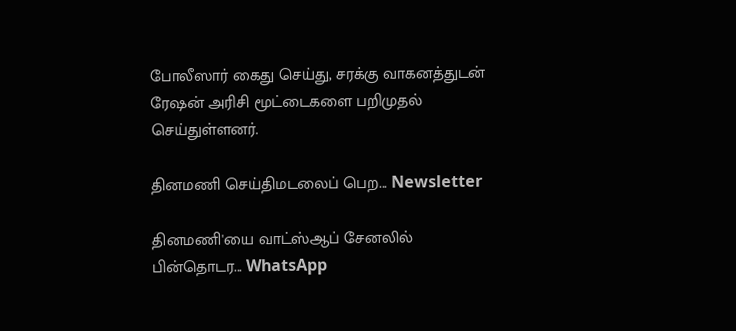போலீஸார் கைது செய்து, சரக்கு வாகனத்துடன் ரேஷன் அரிசி மூட்டைகளை பறிமுதல் செய்துள்ளனர்.

தினமணி செய்திமடலைப் பெற... Newsletter

தினமணி'யை வாட்ஸ்ஆப் சேனலில் பின்தொடர... WhatsApp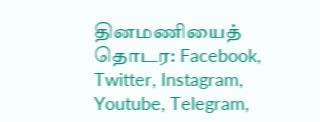தினமணியைத் தொடர: Facebook, Twitter, Instagram, Youtube, Telegram,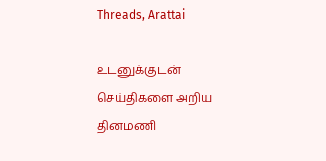Threads, Arattai

உடனுக்குடன் செய்திகளை அறிய தினமணி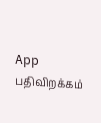App பதிவிறக்கம்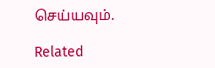செய்யவும்.

Related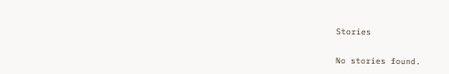Stories

No stories found.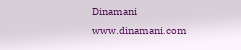Dinamani
www.dinamani.com